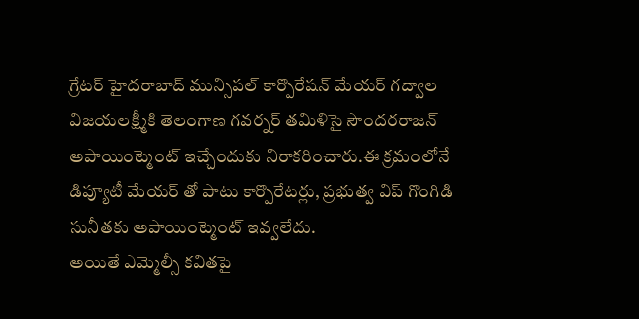గ్రేటర్ హైదరాబాద్ మున్సిపల్ కార్పొరేషన్ మేయర్ గద్వాల విజయలక్ష్మీకి తెలంగాణ గవర్నర్ తమిళిసై సౌందరరాజన్ అపాయింట్మెంట్ ఇచ్చేందుకు నిరాకరించారు.ఈ క్రమంలోనే డిప్యూటీ మేయర్ తో పాటు కార్పొరేటర్లు, ప్రభుత్వ విప్ గొంగిడి సునీతకు అపాయింట్మెంట్ ఇవ్వలేదు.
అయితే ఎమ్మెల్సీ కవితపై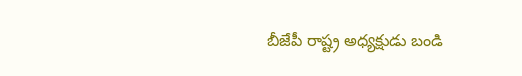బీజేపీ రాష్ట్ర అధ్యక్షుడు బండి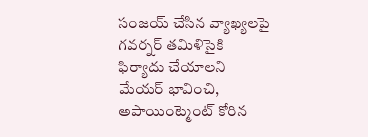సంజయ్ చేసిన వ్యాఖ్యలపై గవర్నర్ తమిళిసైకి ఫిర్యాదు చేయాలని మేయర్ భావించి, అపాయింట్మెంట్ కోరిన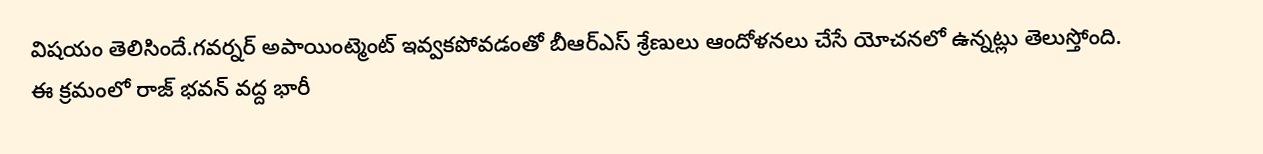విషయం తెలిసిందే.గవర్నర్ అపాయింట్మెంట్ ఇవ్వకపోవడంతో బీఆర్ఎస్ శ్రేణులు ఆందోళనలు చేసే యోచనలో ఉన్నట్లు తెలుస్తోంది.
ఈ క్రమంలో రాజ్ భవన్ వద్ద భారీ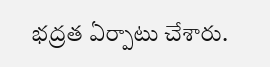భద్రత ఏర్పాటు చేశారు.